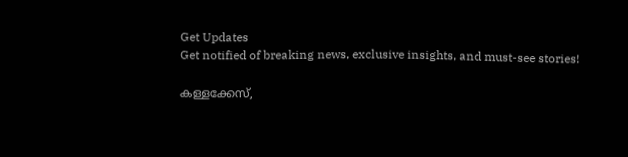Get Updates
Get notified of breaking news, exclusive insights, and must-see stories!

കള്ളക്കേസ്,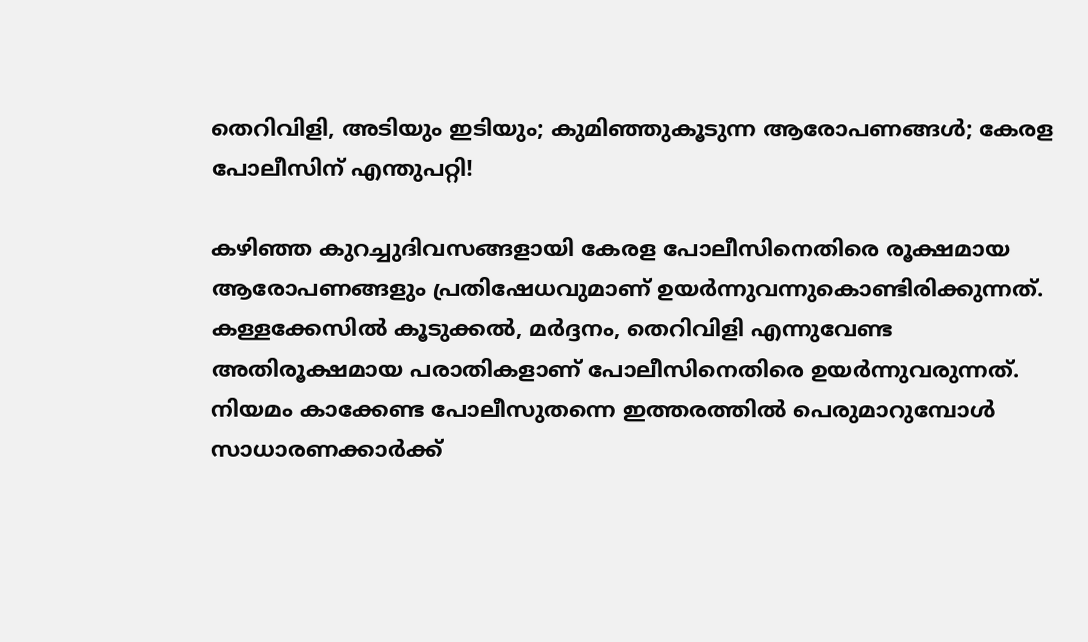തെറിവിളി, അടിയും ഇടിയും; കുമിഞ്ഞുകൂടുന്ന ആരോപണങ്ങള്‍; കേരള പോലീസിന് എന്തുപറ്റി!

കഴിഞ്ഞ കുറച്ചുദിവസങ്ങളായി കേരള പോലീസിനെതിരെ രൂക്ഷമായ ആരോപണങ്ങളും പ്രതിഷേധവുമാണ് ഉയര്‍ന്നുവന്നുകൊണ്ടിരിക്കുന്നത്. കള്ളക്കേസില്‍ കൂടുക്കല്‍, മര്‍ദ്ദനം, തെറിവിളി എന്നുവേണ്ട അതിരൂക്ഷമായ പരാതികളാണ് പോലീസിനെതിരെ ഉയര്‍ന്നുവരുന്നത്. നിയമം കാക്കേണ്ട പോലീസുതന്നെ ഇത്തരത്തില്‍ പെരുമാറുമ്പോള്‍ സാധാരണക്കാര്‍ക്ക്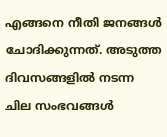എങ്ങനെ നീതി ജനങ്ങള്‍ ചോദിക്കുന്നത്. അടുത്ത ദിവസങ്ങളില്‍ നടന്ന ചില സംഭവങ്ങള്‍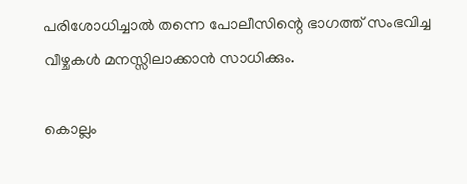പരിശോധിച്ചാല്‍ തന്നെ പോലീസിന്റെ ഭാഗത്ത് സംഭവിച്ച വീഴ്ചകള്‍ മനസ്സിലാക്കാന്‍ സാധിക്കും.

കൊല്ലം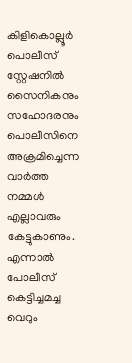കിളികൊല്ലൂർ പൊലീസ് സ്റ്റേഷനിൽ സൈനികനും സഹോദരനും പൊലീസിനെ അക്രമിച്ചെന്ന വാർത്ത നമ്മൾ എല്ലാവരും കേട്ടുകാണും. എന്നാൽ പോലീസ് കെട്ടിച്ചമച്ച വെറും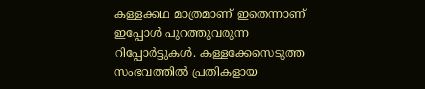കള്ളക്കഥ മാത്രമാണ് ഇതെന്നാണ് ഇപ്പോൾ പുറത്തുവരുന്ന റിപ്പോർട്ടുകൾ. കള്ളക്കേസെടുത്ത സംഭവത്തിൽ പ്രതികളായ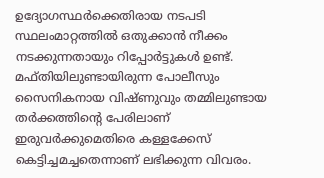ഉദ്യോഗസ്ഥർക്കെതിരായ നടപടി സ്ഥലംമാറ്റത്തിൽ ഒതുക്കാൻ നീക്കം നടക്കുന്നതായും റിപ്പോർട്ടുകൾ ഉണ്ട്. മഫ്തിയിലുണ്ടായിരുന്ന പോലീസും സൈനികനായ വിഷ്ണുവും തമ്മിലുണ്ടായ തർക്കത്തിന്റെ പേരിലാണ് ഇരുവർക്കുമെതിരെ കള്ളക്കേസ് കെട്ടിച്ചമച്ചതെന്നാണ് ലഭിക്കുന്ന വിവരം.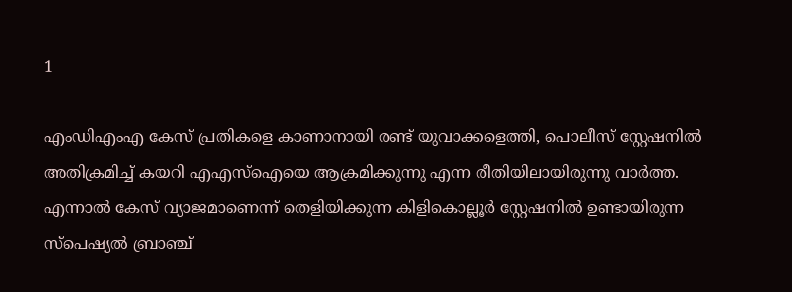1

എംഡിഎംഎ കേസ് പ്രതികളെ കാണാനായി രണ്ട് യുവാക്കളെത്തി, പൊലീസ് സ്റ്റേഷനിൽ അതിക്രമിച്ച് കയറി എഎസ്ഐയെ ആക്രമിക്കുന്നു എന്ന രീതിയിലായിരുന്നു വാർത്ത. എന്നാൽ കേസ് വ്യാജമാണെന്ന് തെളിയിക്കുന്ന കിളികൊല്ലൂർ സ്റ്റേഷനിൽ ഉണ്ടായിരുന്ന സ്‌പെഷ്യൽ ബ്രാഞ്ച്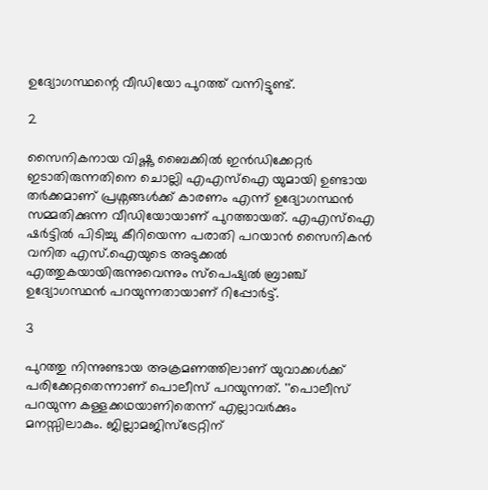ഉദ്യോഗസ്ഥന്റെ വീഡിയോ പുറത്ത് വന്നിട്ടുണ്ട്.

2

സൈനികനായ വിഷ്ണു ബൈക്കിൽ ഇൻഡിക്കേറ്റർ ഇടാതിരുന്നതിനെ ചൊല്ലി എഎസ്ഐ യുമായി ഉണ്ടായ തർക്കമാണ് പ്രശ്നങ്ങൾക്ക് കാരണം എന്ന് ഉദ്യോഗസ്ഥൻ സമ്മതിക്കുന്ന വീഡിയോയാണ് പുറത്തായത്. എഎസ്ഐ ഷർട്ടിൽ പിടിച്ചു കീറിയെന്ന പരാതി പറയാൻ സൈനികൻ വനിത എസ്.ഐയുടെ അടുക്കൽ എത്തുകയായിരുന്നുവെന്നും സ്‌പെഷ്യൽ ബ്രാഞ്ച് ഉദ്യോഗസ്ഥൻ പറയുന്നതായാണ് റിപ്പോർട്ട്.

3

പുറത്തു നിന്നുണ്ടായ അക്രമണത്തിലാണ് യുവാക്കൾക്ക് പരിക്കേറ്റതെന്നാണ് പൊലീസ് പറയുന്നത്. ''പൊലീസ് പറയുന്ന കള്ളക്കഥയാണിതെന്ന് എല്ലാവർക്കും മനസ്സിലാകും. ജില്ലാമജിസ്ട്രേറ്റിന്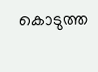കൊടുത്ത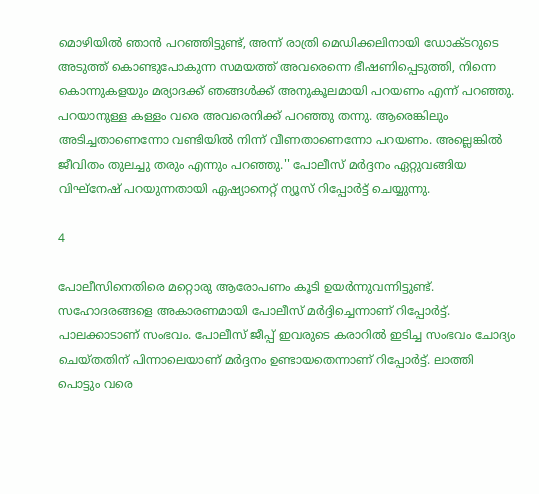മൊഴിയിൽ ഞാൻ പറഞ്ഞിട്ടുണ്ട്, അന്ന് രാത്രി മെഡിക്കലിനായി ഡോക്ടറുടെ അടുത്ത് കൊണ്ടുപോകുന്ന സമയത്ത് അവരെന്നെ ഭീഷണിപ്പെടുത്തി, നിന്നെ കൊന്നുകളയും മര്യാദക്ക് ഞങ്ങൾക്ക് അനുകൂലമായി പറയണം എന്ന് പറഞ്ഞു. പറയാനുള്ള കള്ളം വരെ അവരെനിക്ക് പറഞ്ഞു തന്നു. ആരെങ്കിലും അടിച്ചതാണെന്നോ വണ്ടിയിൽ നിന്ന് വീണതാണെന്നോ പറയണം. അല്ലെങ്കിൽ ജീവിതം തുലച്ചു തരും എന്നും പറഞ്ഞു.'' പോലീസ് മർദ്ദനം ഏറ്റുവങ്ങിയ വിഘ്നേഷ് പറയുന്നതായി ഏഷ്യാനെറ്റ് ന്യൂസ് റിപ്പോർട്ട് ചെയ്യുന്നു.

4

പോലീസിനെതിരെ മറ്റൊരു ആരോപണം കൂടി ഉയര്‍ന്നുവന്നിട്ടുണ്ട്. സഹോദരങ്ങളെ അകാരണമായി പോലീസ് മര്‍ദ്ദിച്ചെന്നാണ് റിപ്പോര്‍ട്ട്. പാലക്കാടാണ് സംഭവം. പോലീസ് ജീപ്പ് ഇവരുടെ കരാറില്‍ ഇടിച്ച സംഭവം ചോദ്യം ചെയ്തതിന് പിന്നാലെയാണ് മര്‍ദ്ദനം ഉണ്ടായതെന്നാണ് റിപ്പോര്‍ട്ട്. ലാത്തി പൊട്ടും വരെ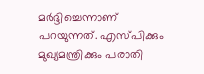മര്‍ദ്ദിച്ചെന്നാണ് പറയുന്നത്. എസ്പിക്കും മുഖ്യമന്ത്രിക്കും പരാതി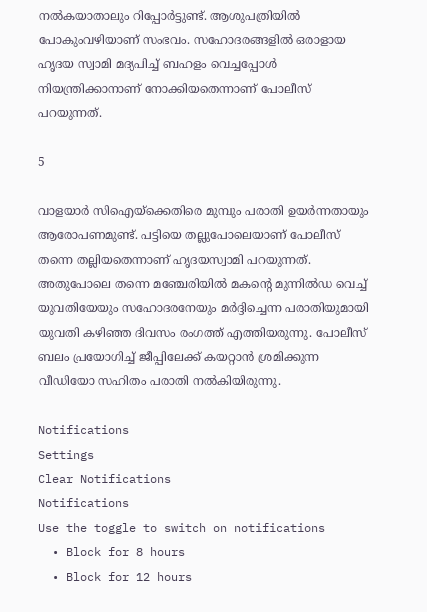നല്‍കയാതാലും റിപ്പോര്‍ട്ടുണ്ട്. ആശുപത്രിയില്‍ പോകുംവഴിയാണ് സംഭവം. സഹോദരങ്ങളില്‍ ഒരാളായ ഹൃദയ സ്വാമി മദ്യപിച്ച് ബഹളം വെച്ചപ്പോള്‍ നിയന്ത്രിക്കാനാണ് നോക്കിയതെന്നാണ് പോലീസ് പറയുന്നത്.

5

വാളയാര്‍ സിഐയ്‌ക്കെതിരെ മുമ്പും പരാതി ഉയര്‍ന്നതായും ആരോപണമുണ്ട്. പട്ടിയെ തല്ലുപോലെയാണ് പോലീസ് തന്നെ തല്ലിയതെന്നാണ് ഹൃദയസ്വാമി പറയുന്നത്. അതുപോലെ തന്നെ മഞ്ചേരിയില്‍ മകന്റെ മുന്നില്‍ഡ വെച്ച് യുവതിയേയും സഹോദരനേയും മര്‍ദ്ദിച്ചെന്ന പരാതിയുമായി യുവതി കഴിഞ്ഞ ദിവസം രംഗത്ത് എത്തിയരുന്നു. പോലീസ് ബലം പ്രയോഗിച്ച് ജീപ്പിലേക്ക് കയറ്റാന്‍ ശ്രമിക്കുന്ന വീഡിയോ സഹിതം പരാതി നല്‍കിയിരുന്നു.

Notifications
Settings
Clear Notifications
Notifications
Use the toggle to switch on notifications
  • Block for 8 hours
  • Block for 12 hours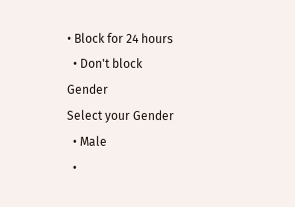• Block for 24 hours
  • Don't block
Gender
Select your Gender
  • Male
  •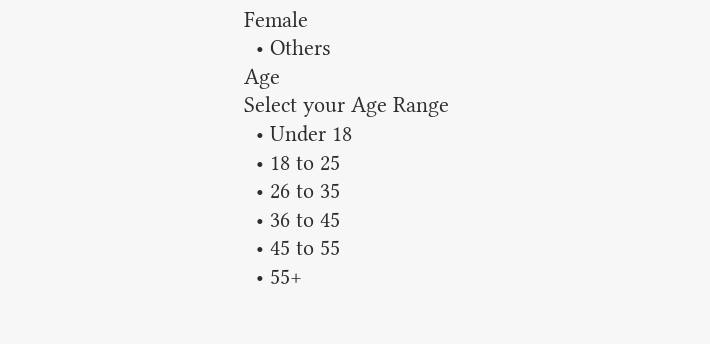Female
  • Others
Age
Select your Age Range
  • Under 18
  • 18 to 25
  • 26 to 35
  • 36 to 45
  • 45 to 55
  • 55+